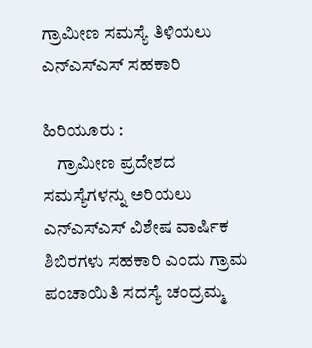ಗ್ರಾಮೀಣ ಸಮಸ್ಯೆ ತಿಳಿಯಲು ಎನ್‍ಎಸ್‍ಎಸ್ ಸಹಕಾರಿ

ಹಿರಿಯೂರು :
    ಗ್ರಾಮೀಣ ಪ್ರದೇಶದ ಸಮಸ್ಯೆಗಳನ್ನು ಅರಿಯಲು ಎನ್‍ಎಸ್‍ಎಸ್ ವಿಶೇಷ ವಾರ್ಷಿಕ ಶಿಬಿರಗಳು ಸಹಕಾರಿ ಎಂದು ಗ್ರಾಮ ಪಂಚಾಯಿತಿ ಸದಸ್ಯೆ ಚಂದ್ರಮ್ಮ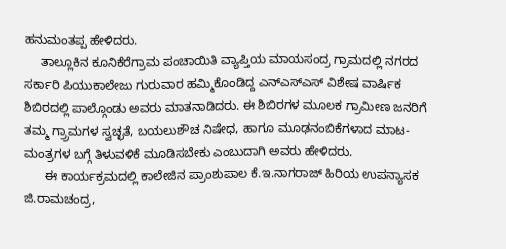ಹನುಮಂತಪ್ಪ ಹೇಳಿದರು.
     ತಾಲ್ಲೂಕಿನ ಕೂನಿಕೆರೆಗ್ರಾಮ ಪಂಚಾಯಿತಿ ವ್ಯಾಪ್ತಿಯ ಮಾಯಸಂದ್ರ ಗ್ರಾಮದಲ್ಲಿ ನಗರದ ಸರ್ಕಾರಿ ಪಿಯುಕಾಲೇಜು ಗುರುವಾರ ಹಮ್ಮಿಕೊಂಡಿದ್ದ ಎನ್‍ಎಸ್‍ಎಸ್ ವಿಶೇಷ ವಾರ್ಷಿಕ ಶಿಬಿರದಲ್ಲಿ ಪಾಲ್ಗೊಂಡು ಅವರು ಮಾತನಾಡಿದರು. ಈ ಶಿಬಿರಗಳ ಮೂಲಕ ಗ್ರಾಮೀಣ ಜನರಿಗೆ ತಮ್ಮ ಗ್ರ್ರಾಮಗಳ ಸ್ವಚ್ಛತೆ, ಬಯಲುಶೌಚ ನಿಷೇಧ, ಹಾಗೂ ಮೂಢನಂಬಿಕೆಗಳಾದ ಮಾಟ-ಮಂತ್ರಗಳ ಬಗ್ಗೆ ತಿಳುವಳಿಕೆ ಮೂಡಿಸಬೇಕು ಎಂಬುದಾಗಿ ಅವರು ಹೇಳಿದರು.
      ಈ ಕಾರ್ಯಕ್ರಮದಲ್ಲಿ ಕಾಲೇಜಿನ ಪ್ರಾಂಶುಪಾಲ ಕೆ.ಇ.ನಾಗರಾಜ್ ಹಿರಿಯ ಉಪನ್ಯಾಸಕ ಜಿ.ರಾಮಚಂದ್ರ,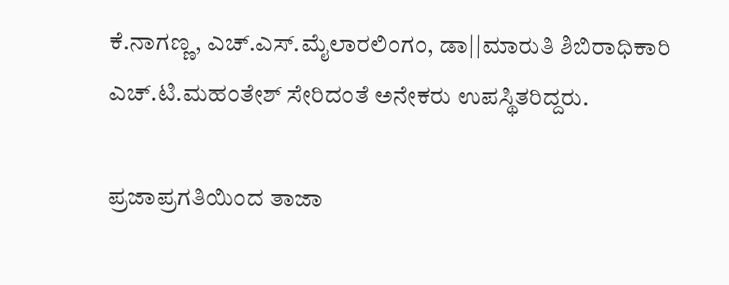ಕೆ.ನಾಗಣ್ಣ, ಎಚ್.ಎಸ್.ಮೈಲಾರಲಿಂಗಂ, ಡಾ||ಮಾರುತಿ ಶಿಬಿರಾಧಿಕಾರಿ ಎಚ್.ಟಿ.ಮಹಂತೇಶ್ ಸೇರಿದಂತೆ ಅನೇಕರು ಉಪಸ್ಥಿತರಿದ್ದರು.

ಪ್ರಜಾಪ್ರಗತಿಯಿಂದ ತಾಜಾ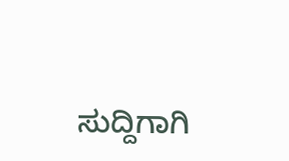ಸುದ್ದಿಗಾಗಿ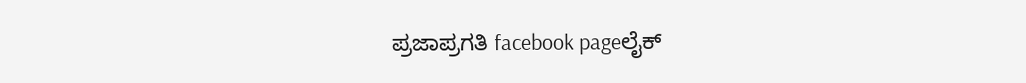ಪ್ರಜಾಪ್ರಗತಿ facebook pageಲೈಕ್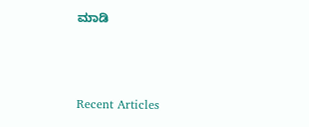ಮಾಡಿ



Recent Articles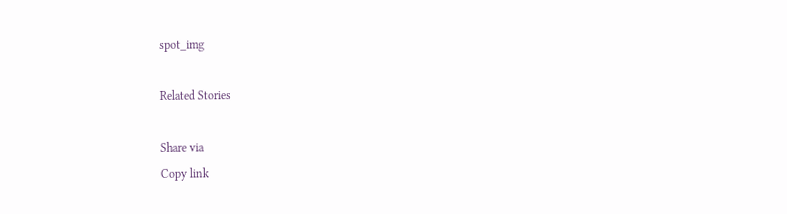spot_img

Related Stories

Share via
Copy link